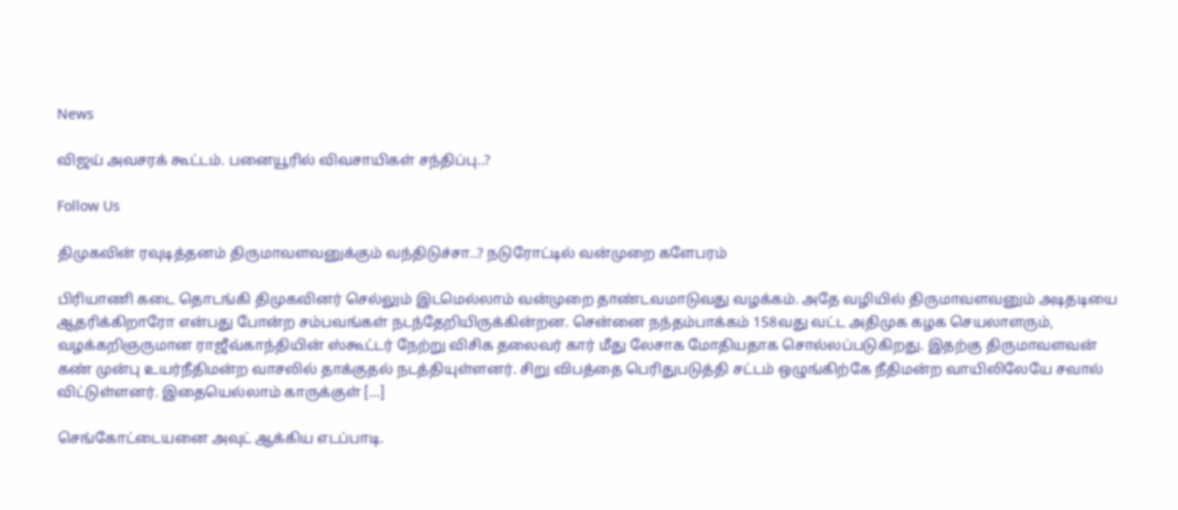News

விஜய் அவசரக் கூட்டம். பனையூரில் விவசாயிகள் சந்திப்பு..?

Follow Us

திமுகவின் ரவுடித்தனம் திருமாவளவனுக்கும் வந்திடுச்சா..? நடுரோட்டில் வன்முறை களேபரம்

பிரியாணி கடை தொடங்கி திமுகவினர் செல்லும் இடமெல்லாம் வன்முறை தாண்டவமாடுவது வழக்கம். அதே வழியில் திருமாவளவனும் அடிதடியை ஆதரிக்கிறாரோ என்பது போன்ற சம்பவங்கள் நடந்தேறியிருக்கின்றன. சென்னை நந்தம்பாக்கம் 158வது வட்ட அதிமுக கழக செயலாளரும், வழக்கறிஞருமான ராஜீவ்காந்தியின் ஸ்கூட்டர் நேற்று விசிக தலைவர் கார் மீது லேசாக மோதியதாக சொல்லப்படுகிறது. இதற்கு திருமாவளவன் கண் முன்பு உயர்நீதிமன்ற வாசலில் தாக்குதல் நடத்தியுள்ளனர். சிறு விபத்தை பெரிதுபடுத்தி சட்டம் ஒழுங்கிற்கே நீதிமன்ற வாயிலிலேயே சவால் விட்டுள்ளனர். இதையெல்லாம் காருக்குள் […]

செங்கோட்டையனை அவுட் ஆக்கிய எடப்பாடி.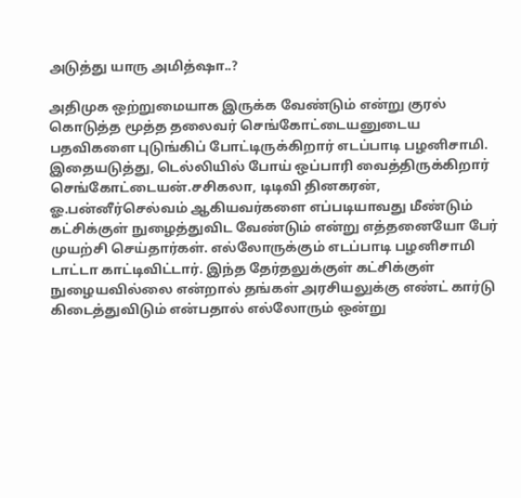அடுத்து யாரு அமித்ஷா..?

அதிமுக ஒற்றுமையாக இருக்க வேண்டும் என்று குரல் கொடுத்த மூத்த தலைவர் செங்கோட்டையனுடைய பதவிகளை புடுங்கிப் போட்டிருக்கிறார் எடப்பாடி பழனிசாமி. இதையடுத்து, டெல்லியில் போய் ஒப்பாரி வைத்திருக்கிறார் செங்கோட்டையன்.சசிகலா, டிடிவி தினகரன், ஓ.பன்னீர்செல்வம் ஆகியவர்களை எப்படியாவது மீண்டும் கட்சிக்குள் நுழைத்துவிட வேண்டும் என்று எத்தனையோ பேர் முயற்சி செய்தார்கள். எல்லோருக்கும் எடப்பாடி பழனிசாமி டாட்டா காட்டிவிட்டார். இந்த தேர்தலுக்குள் கட்சிக்குள் நுழையவில்லை என்றால் தங்கள் அரசியலுக்கு எண்ட் கார்டு கிடைத்துவிடும் என்பதால் எல்லோரும் ஒன்று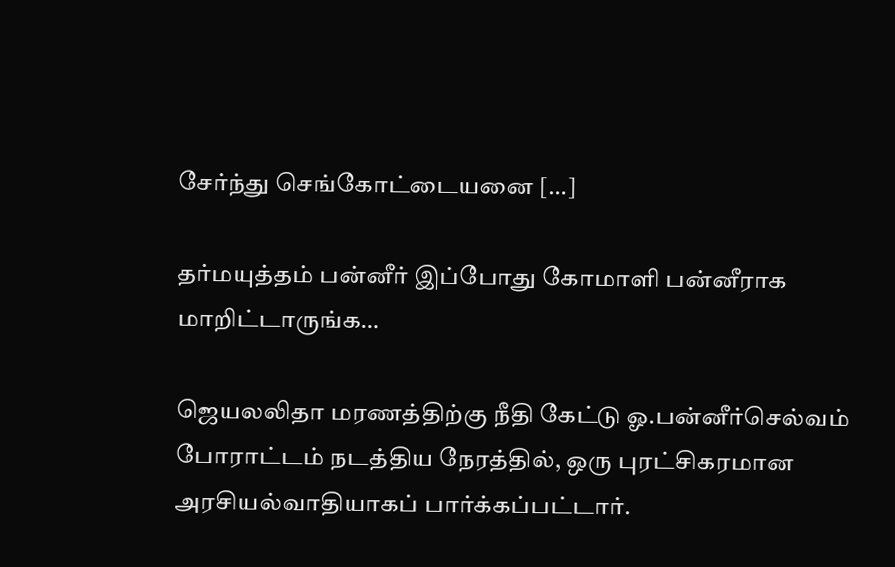சேர்ந்து செங்கோட்டையனை […]

தர்மயுத்தம் பன்னீர் இப்போது கோமாளி பன்னீராக மாறிட்டாருங்க…

ஜெயலலிதா மரணத்திற்கு நீதி கேட்டு ஓ.பன்னீர்செல்வம் போராட்டம் நடத்திய நேரத்தில், ஒரு புரட்சிகரமான அரசியல்வாதியாகப் பார்க்கப்பட்டார்.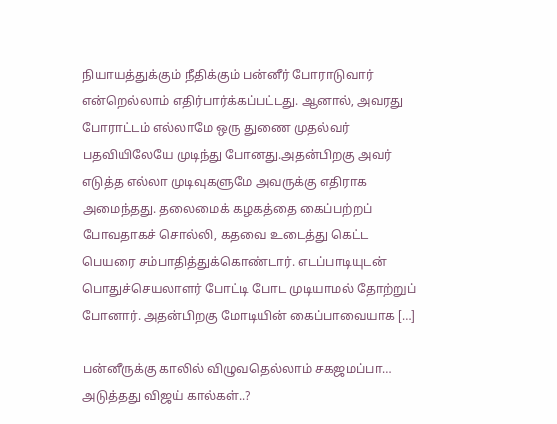நியாயத்துக்கும் நீதிக்கும் பன்னீர் போராடுவார் என்றெல்லாம் எதிர்பார்க்கப்பட்டது. ஆனால், அவரது போராட்டம் எல்லாமே ஒரு துணை முதல்வர் பதவியிலேயே முடிந்து போனது.அதன்பிறகு அவர் எடுத்த எல்லா முடிவுகளுமே அவருக்கு எதிராக அமைந்தது. தலைமைக் கழகத்தை கைப்பற்றப் போவதாகச் சொல்லி, கதவை உடைத்து கெட்ட பெயரை சம்பாதித்துக்கொண்டார். எடப்பாடியுடன் பொதுச்செயலாளர் போட்டி போட முடியாமல் தோற்றுப் போனார். அதன்பிறகு மோடியின் கைப்பாவையாக […]

பன்னீருக்கு காலில் விழுவதெல்லாம் சகஜமப்பா… அடுத்தது விஜய் கால்கள்..?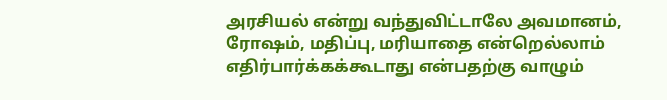அரசியல் என்று வந்துவிட்டாலே அவமானம், ரோஷம், மதிப்பு, மரியாதை என்றெல்லாம் எதிர்பார்க்கக்கூடாது என்பதற்கு வாழும்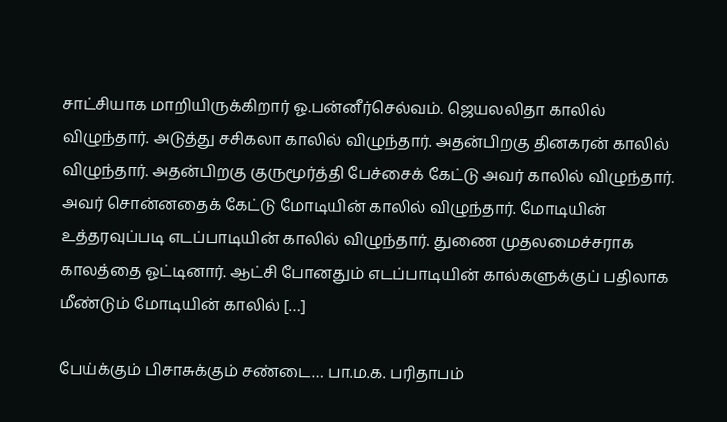சாட்சியாக மாறியிருக்கிறார் ஓ.பன்னீர்செல்வம். ஜெயலலிதா காலில் விழுந்தார். அடுத்து சசிகலா காலில் விழுந்தார். அதன்பிறகு தினகரன் காலில் விழுந்தார். அதன்பிறகு குருமூர்த்தி பேச்சைக் கேட்டு அவர் காலில் விழுந்தார். அவர் சொன்னதைக் கேட்டு மோடியின் காலில் விழுந்தார். மோடியின் உத்தரவுப்படி எடப்பாடியின் காலில் விழுந்தார். துணை முதலமைச்சராக காலத்தை ஓட்டினார். ஆட்சி போனதும் எடப்பாடியின் கால்களுக்குப் பதிலாக மீண்டும் மோடியின் காலில் […]

பேய்க்கும் பிசாசுக்கும் சண்டை… பா.ம.க. பரிதாபம்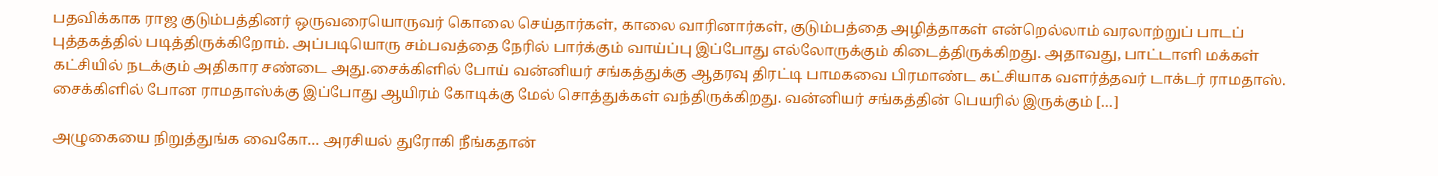பதவிக்காக ராஜ குடும்பத்தினர் ஒருவரையொருவர் கொலை செய்தார்கள், காலை வாரினார்கள், குடும்பத்தை அழித்தாகள் என்றெல்லாம் வரலாற்றுப் பாடப் புத்தகத்தில் படித்திருக்கிறோம். அப்படியொரு சம்பவத்தை நேரில் பார்க்கும் வாய்ப்பு இப்போது எல்லோருக்கும் கிடைத்திருக்கிறது. அதாவது, பாட்டாளி மக்கள் கட்சியில் நடக்கும் அதிகார சண்டை அது.சைக்கிளில் போய் வன்னியர் சங்கத்துக்கு ஆதரவு திரட்டி பாமகவை பிரமாண்ட கட்சியாக வளர்த்தவர் டாக்டர் ராமதாஸ். சைக்கிளில் போன ராமதாஸ்க்கு இப்போது ஆயிரம் கோடிக்கு மேல் சொத்துக்கள் வந்திருக்கிறது. வன்னியர் சங்கத்தின் பெயரில் இருக்கும் […]

அழுகையை நிறுத்துங்க வைகோ… அரசியல் துரோகி நீங்கதான்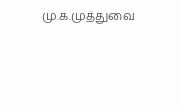மு.க.முத்துவை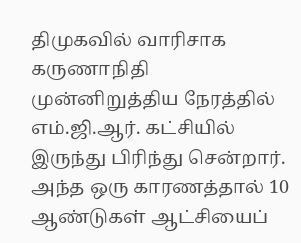திமுகவில் வாரிசாக கருணாநிதி முன்னிறுத்திய நேரத்தில் எம்.ஜி.ஆர். கட்சியில் இருந்து பிரிந்து சென்றார். அந்த ஒரு காரணத்தால் 10 ஆண்டுகள் ஆட்சியைப்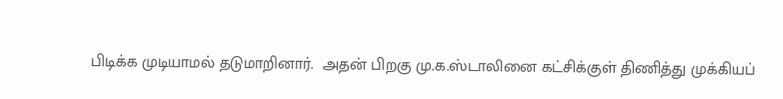பிடிக்க முடியாமல் தடுமாறினார்.  அதன் பிறகு மு.க.ஸ்டாலினை கட்சிக்குள் திணித்து முக்கியப்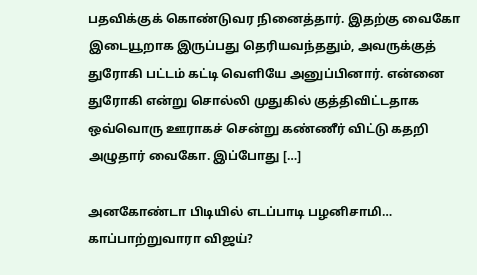பதவிக்குக் கொண்டுவர நினைத்தார். இதற்கு வைகோ இடையூறாக இருப்பது தெரியவந்ததும், அவருக்குத் துரோகி பட்டம் கட்டி வெளியே அனுப்பினார். என்னை துரோகி என்று சொல்லி முதுகில் குத்திவிட்டதாக ஒவ்வொரு ஊராகச் சென்று கண்ணீர் விட்டு கதறி அழுதார் வைகோ. இப்போது […]

அனகோண்டா பிடியில் எடப்பாடி பழனிசாமி… காப்பாற்றுவாரா விஜய்?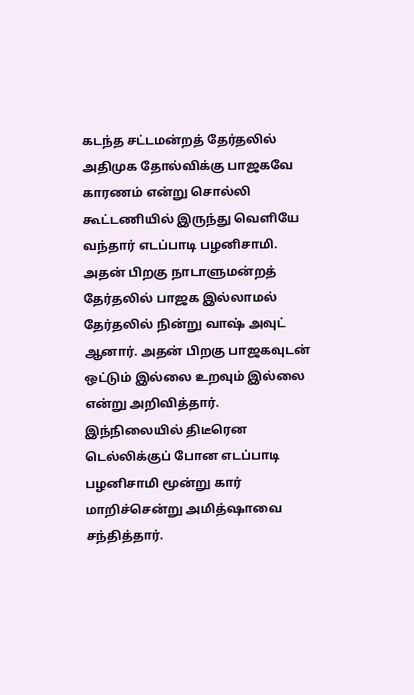கடந்த சட்டமன்றத் தேர்தலில் அதிமுக தோல்விக்கு பாஜகவே காரணம் என்று சொல்லி கூட்டணியில் இருந்து வெளியே வந்தார் எடப்பாடி பழனிசாமி. அதன் பிறகு நாடாளுமன்றத் தேர்தலில் பாஜக இல்லாமல் தேர்தலில் நின்று வாஷ் அவுட் ஆனார். அதன் பிறகு பாஜகவுடன் ஒட்டும் இல்லை உறவும் இல்லை என்று அறிவித்தார். இந்நிலையில் திடீரென டெல்லிக்குப் போன எடப்பாடி பழனிசாமி மூன்று கார் மாறிச்சென்று அமித்ஷாவை சந்தித்தார்.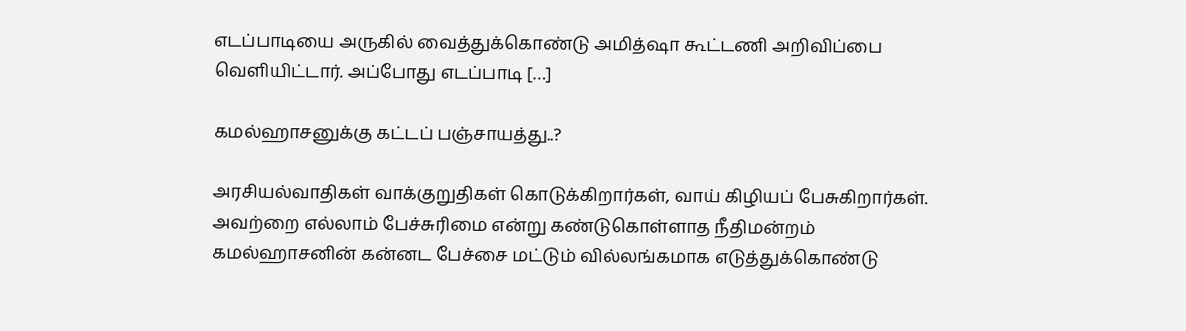எடப்பாடியை அருகில் வைத்துக்கொண்டு அமித்ஷா கூட்டணி அறிவிப்பை வெளியிட்டார். அப்போது எடப்பாடி […]

கமல்ஹாசனுக்கு கட்டப் பஞ்சாயத்து..?

அரசியல்வாதிகள் வாக்குறுதிகள் கொடுக்கிறார்கள், வாய் கிழியப் பேசுகிறார்கள். அவற்றை எல்லாம் பேச்சுரிமை என்று கண்டுகொள்ளாத நீதிமன்றம் கமல்ஹாசனின் கன்னட பேச்சை மட்டும் வில்லங்கமாக எடுத்துக்கொண்டு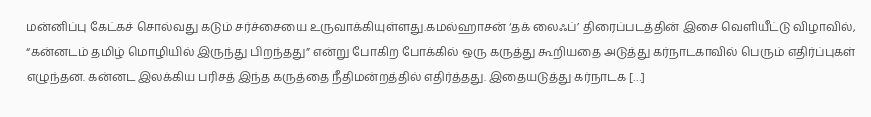மன்னிப்பு கேட்கச் சொல்வது கடும் சர்ச்சையை உருவாக்கியுள்ளது.கமல்ஹாசன் ‘தக் லைஃப்’ திரைப்படத்தின் இசை வெளியீட்டு விழாவில், “கன்னடம் தமிழ் மொழியில் இருந்து பிறந்தது” என்று போகிற போக்கில் ஒரு கருத்து கூறியதை அடுத்து கர்நாடகாவில் பெரும் எதிர்ப்புகள் எழுந்தன. கன்னட இலக்கிய பரிசத் இந்த கருத்தை நீதிமன்றத்தில் எதிர்த்தது. இதையடுத்து கர்நாடக […]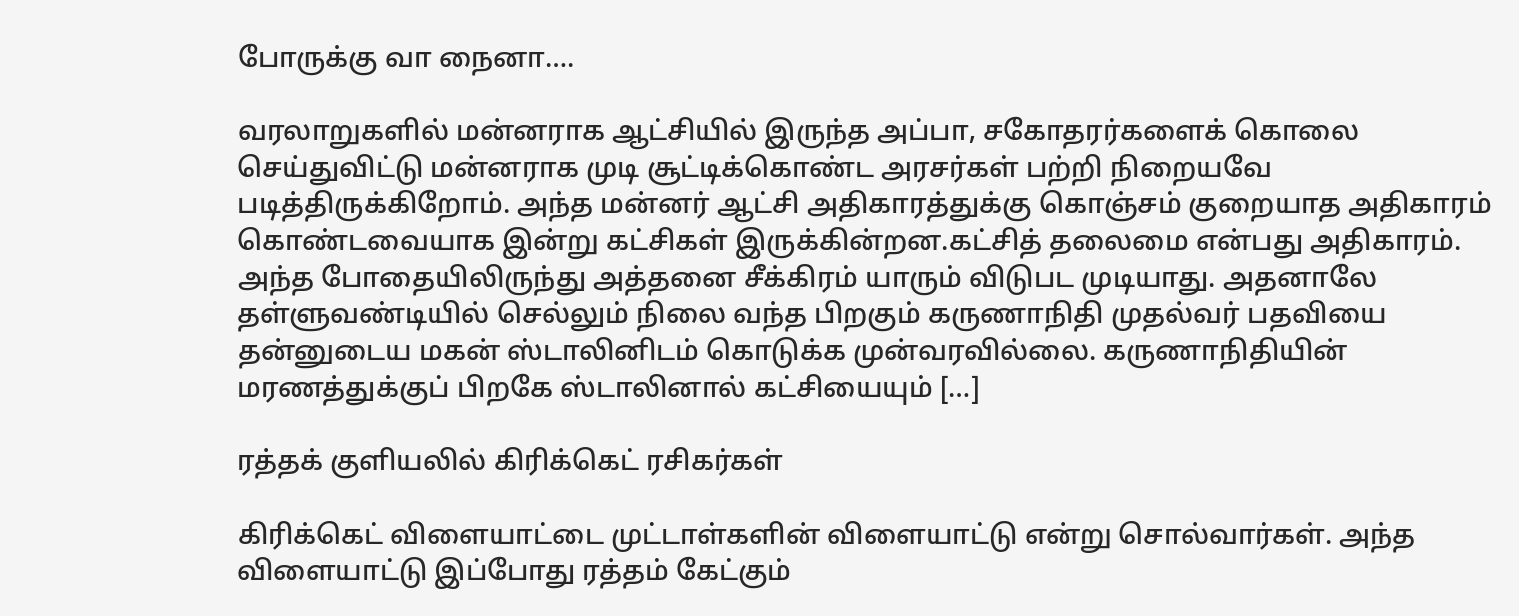போருக்கு வா நைனா….

வரலாறுகளில் மன்னராக ஆட்சியில் இருந்த அப்பா, சகோதரர்களைக் கொலை செய்துவிட்டு மன்னராக முடி சூட்டிக்கொண்ட அரசர்கள் பற்றி நிறையவே படித்திருக்கிறோம். அந்த மன்னர் ஆட்சி அதிகாரத்துக்கு கொஞ்சம் குறையாத அதிகாரம் கொண்டவையாக இன்று கட்சிகள் இருக்கின்றன.கட்சித் தலைமை என்பது அதிகாரம். அந்த போதையிலிருந்து அத்தனை சீக்கிரம் யாரும் விடுபட முடியாது. அதனாலே தள்ளுவண்டியில் செல்லும் நிலை வந்த பிறகும் கருணாநிதி முதல்வர் பதவியை தன்னுடைய மகன் ஸ்டாலினிடம் கொடுக்க முன்வரவில்லை. கருணாநிதியின் மரணத்துக்குப் பிறகே ஸ்டாலினால் கட்சியையும் […]

ரத்தக் குளியலில் கிரிக்கெட் ரசிகர்கள்

கிரிக்கெட் விளையாட்டை முட்டாள்களின் விளையாட்டு என்று சொல்வார்கள். அந்த விளையாட்டு இப்போது ரத்தம் கேட்கும்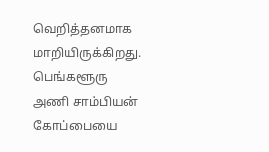வெறித்தனமாக மாறியிருக்கிறது. பெங்களூரு அணி சாம்பியன் கோப்பையை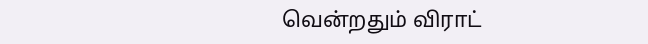வென்றதும் விராட்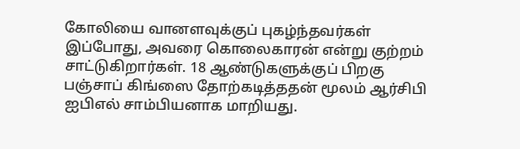கோலியை வானளவுக்குப் புகழ்ந்தவர்கள் இப்போது, அவரை கொலைகாரன் என்று குற்றம் சாட்டுகிறார்கள். 18 ஆண்டுகளுக்குப் பிறகு பஞ்சாப் கிங்ஸை தோற்கடித்ததன் மூலம் ஆர்சிபி ஐபிஎல் சாம்பியனாக மாறியது.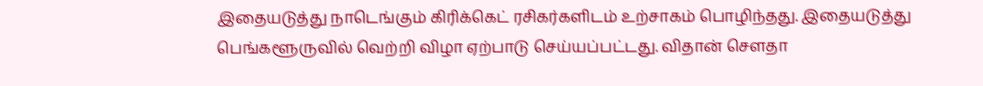இதையடுத்து நாடெங்கும் கிரிக்கெட் ரசிகர்களிடம் உற்சாகம் பொழிந்தது. இதையடுத்து பெங்களூருவில் வெற்றி விழா ஏற்பாடு செய்யப்பட்டது. விதான் சௌதா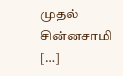முதல் சின்னசாமி […]